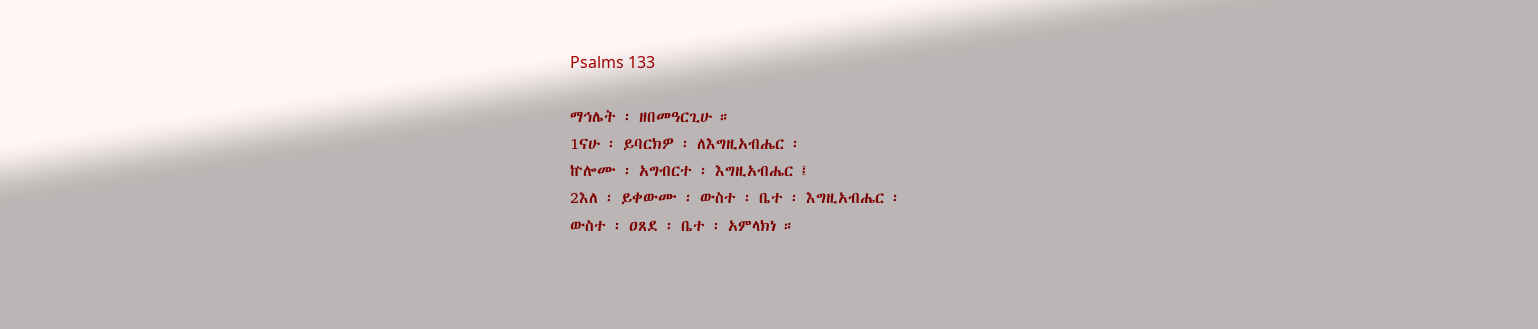Psalms 133

ማኅሌት ፡ ዘበመዓርጊሁ ።
1ናሁ ፡ ይባርክዎ ፡ ለእግዚአብሔር ፡
ኵሎሙ ፡ አግብርተ ፡ እግዚአብሔር ፤
2እለ ፡ ይቀውሙ ፡ ውስተ ፡ ቤተ ፡ እግዚአብሔር ፡
ውስተ ፡ ዐጸደ ፡ ቤተ ፡ አምላክነ ።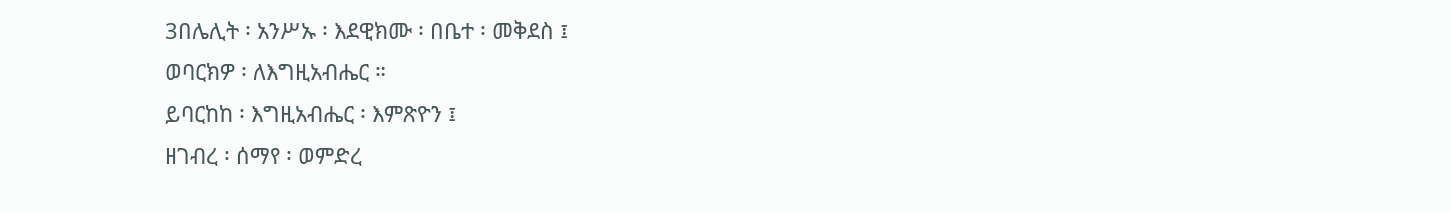3በሌሊት ፡ አንሥኡ ፡ እደዊክሙ ፡ በቤተ ፡ መቅደስ ፤
ወባርክዎ ፡ ለእግዚአብሔር ።
ይባርከከ ፡ እግዚአብሔር ፡ እምጽዮን ፤
ዘገብረ ፡ ሰማየ ፡ ወምድረ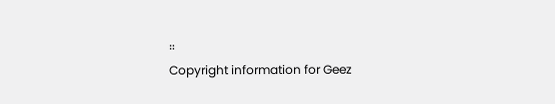።
Copyright information for Geez